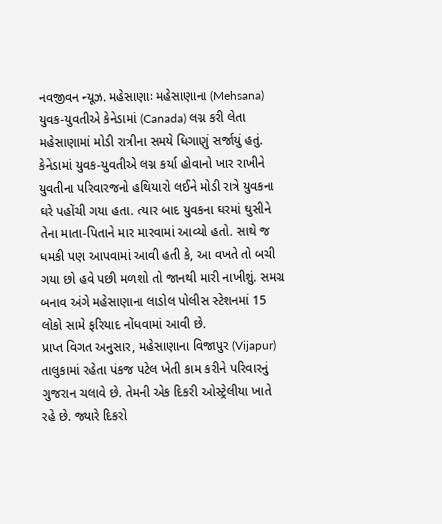નવજીવન ન્યૂઝ. મહેસાણાઃ મહેસાણાના (Mehsana) યુવક-યુવતીએ કેનેડામાં (Canada) લગ્ન કરી લેતા મહેસાણામાં મોડી રાત્રીના સમયે ધિગાણું સર્જાયું હતું. કેનેડામાં યુવક-યુવતીએ લગ્ન કર્યા હોવાનો ખાર રાખીને યુવતીના પરિવારજનો હથિયારો લઈને મોડી રાત્રે યુવકના ઘરે પહોંચી ગયા હતા. ત્યાર બાદ યુવકના ઘરમાં ઘુસીને તેના માતા-પિતાને માર મારવામાં આવ્યો હતો. સાથે જ ધમકી પણ આપવામાં આવી હતી કે, આ વખતે તો બચી ગયા છો હવે પછી મળશો તો જાનથી મારી નાખીશું. સમગ્ર બનાવ અંગે મહેસાણાના લાડોલ પોલીસ સ્ટેશનમાં 15 લોકો સામે ફરિયાદ નોંધવામાં આવી છે.
પ્રાપ્ત વિગત અનુસાર, મહેસાણાના વિજાપુર (Vijapur) તાલુકામાં રહેતા પંકજ પટેલ ખેતી કામ કરીને પરિવારનું ગુજરાન ચલાવે છે. તેમની એક દિકરી ઓસ્ટ્રેલીયા ખાતે રહે છે. જ્યારે દિકરો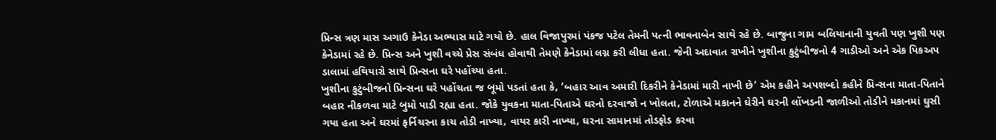પ્રિન્સ ત્રણ માસ અગાઉ કેનેડા અભ્યાસ માટે ગયો છે. હાલ વિજાપુરમાં પંકજ પટેલ તેમની પત્ની ભાવનાબેન સાથે રહે છે. બાજુના ગામ બલિયાનાની યુવતી પણ ખુશી પણ કેનેડામાં રહે છે. પ્રિન્સ અને ખુશી વચ્ચે પ્રેસ સંબંધ હોવાથી તેમણે કેનેડામાં લગ્ન કરી લીધા હતા. જેની અદાવાત રાખીને ખુશીના કુટુંબીજનો 4 ગાડીઓ અને એક પિકઅપ ડાલામાં હથિયારો સાથે પ્રિન્સના ઘરે પહોંચ્યા હતા.
ખુશીના કુટુંબીજનો પ્રિન્સના ઘરે પહોંચતા જ બૂમો પડતાં હતા કે, ‘બહાર આવ અમારી દિકરીને કેનેડામાં મારી નાખી છે’ એમ કહીને અપશબ્દો કહીને પ્રિન્સના માતા-પિતાને બહાર નીકળવા માટે બુમો પાડી રહ્યા હતા. જોકે યુવકના માતા-પિતાએ ઘરનો દરવાજો ન ખોલતા, ટોળાએ મકાનને ઘેરીને ઘરની લોંખડની જાળીઓ તોડીને મકાનમાં ઘુસી ગયા હતા અને ઘરમાં ફર્નિચરના કાચ તોડી નાખ્યા, વાયર કારી નાખ્યા, ઘરના સામાનમાં તોડફોડ કરવા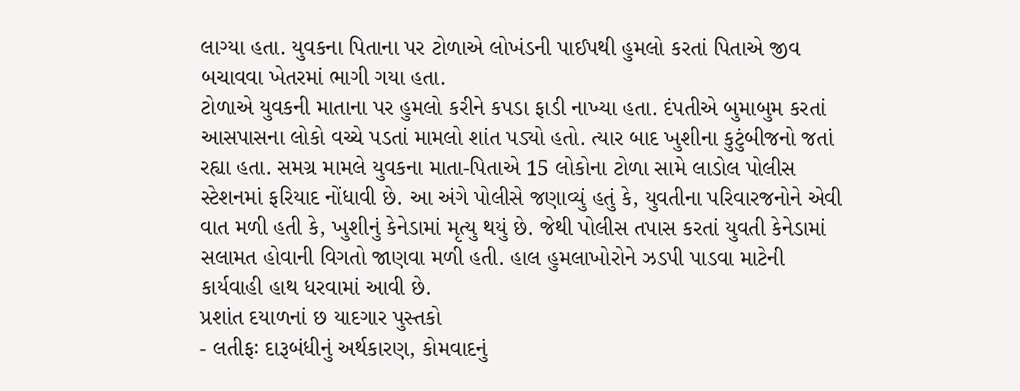લાગ્યા હતા. યુવકના પિતાના પર ટોળાએ લોખંડની પાઈપથી હુમલો કરતાં પિતાએ જીવ બચાવવા ખેતરમાં ભાગી ગયા હતા.
ટોળાએ યુવકની માતાના પર હુમલો કરીને કપડા ફાડી નાખ્યા હતા. દંપતીએ બુમાબુમ કરતાં આસપાસના લોકો વચ્ચે પડતાં મામલો શાંત પડ્યો હતો. ત્યાર બાદ ખુશીના કુટુંબીજનો જતાં રહ્યા હતા. સમગ્ર મામલે યુવકના માતા-પિતાએ 15 લોકોના ટોળા સામે લાડોલ પોલીસ સ્ટેશનમાં ફરિયાદ નોંધાવી છે. આ અંગે પોલીસે જણાવ્યું હતું કે, યુવતીના પરિવારજનોને એવી વાત મળી હતી કે, ખુશીનું કેનેડામાં મૃત્યુ થયું છે. જેથી પોલીસ તપાસ કરતાં યુવતી કેનેડામાં સલામત હોવાની વિગતો જાણવા મળી હતી. હાલ હુમલાખોરોને ઝડપી પાડવા માટેની કાર્યવાહી હાથ ધરવામાં આવી છે.
પ્રશાંત દયાળનાં છ યાદગાર પુસ્તકો
- લતીફઃ દારૂબંધીનું અર્થકારણ, કોમવાદનું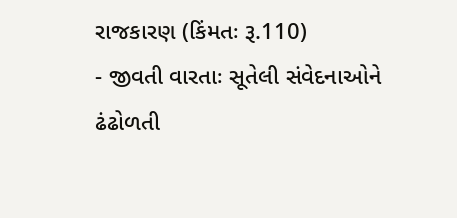રાજકારણ (કિંમતઃ રૂ.110)
- જીવતી વારતાઃ સૂતેલી સંવેદનાઓને ઢંઢોળતી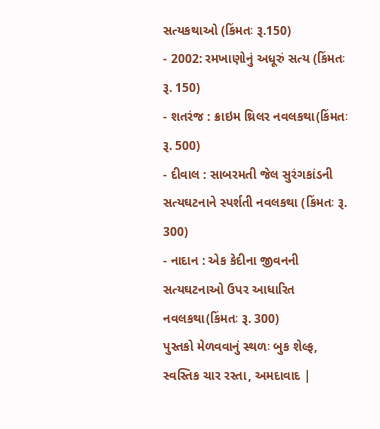સત્યકથાઓ (કિંમતઃ રૂ.150)
- 2002: રમખાણોનું અધૂરું સત્ય (કિંમતઃ રૂ. 150)
- શતરંજ : ક્રાઇમ થ્રિલર નવલકથા(કિંમતઃ રૂ. 500)
- દીવાલ : સાબરમતી જેલ સુરંગકાંડની સત્યઘટનાને સ્પર્શતી નવલકથા (કિંમતઃ રૂ. 300)
- નાદાન : એક કેદીના જીવનની સત્યઘટનાઓ ઉપર આધારિત નવલકથા(કિંમતઃ રૂ. 300)
પુસ્તકો મેળવવાનું સ્થળઃ બુક શેલ્ફ, સ્વસ્તિક ચાર રસ્તા, અમદાવાદ |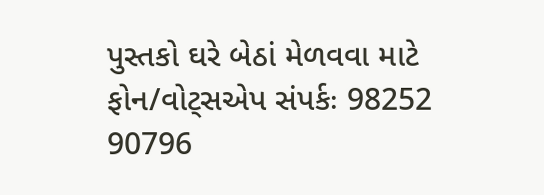પુસ્તકો ઘરે બેઠાં મેળવવા માટે ફોન/વોટ્સએપ સંપર્કઃ 98252 90796